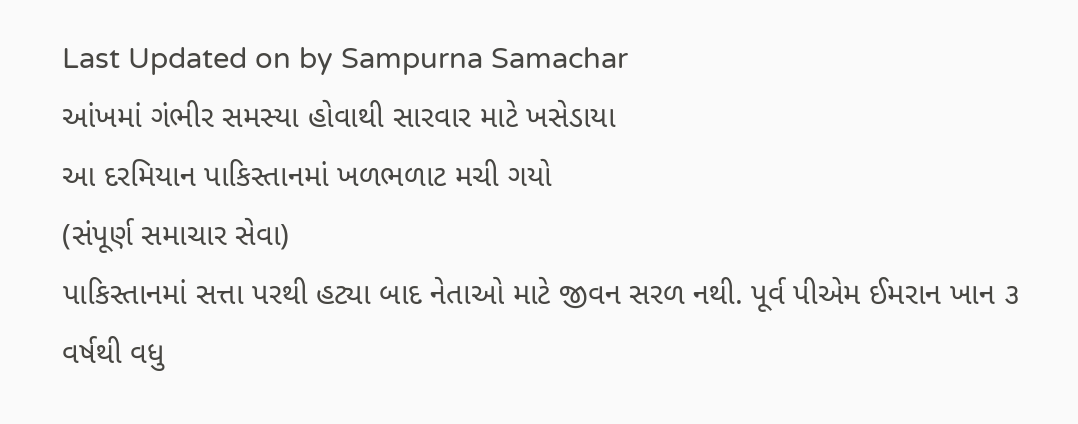Last Updated on by Sampurna Samachar
આંખમાં ગંભીર સમસ્યા હોવાથી સારવાર માટે ખસેડાયા
આ દરમિયાન પાકિસ્તાનમાં ખળભળાટ મચી ગયો
(સંપૂર્ણ સમાચાર સેવા)
પાકિસ્તાનમાં સત્તા પરથી હટ્યા બાદ નેતાઓ માટે જીવન સરળ નથી. પૂર્વ પીએમ ઈમરાન ખાન ૩ વર્ષથી વધુ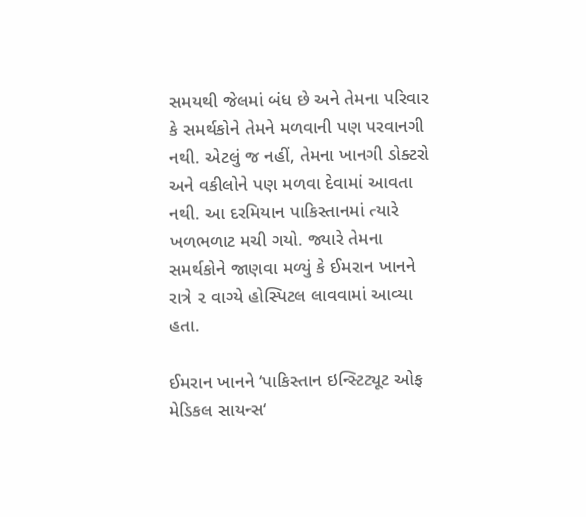સમયથી જેલમાં બંધ છે અને તેમના પરિવાર કે સમર્થકોને તેમને મળવાની પણ પરવાનગી નથી. એટલું જ નહીં, તેમના ખાનગી ડોક્ટરો અને વકીલોને પણ મળવા દેવામાં આવતા નથી. આ દરમિયાન પાકિસ્તાનમાં ત્યારે ખળભળાટ મચી ગયો. જ્યારે તેમના સમર્થકોને જાણવા મળ્યું કે ઈમરાન ખાનને રાત્રે ૨ વાગ્યે હોસ્પિટલ લાવવામાં આવ્યા હતા.

ઈમરાન ખાનને ‘પાકિસ્તાન ઇન્સ્ટિટ્યૂટ ઓફ મેડિકલ સાયન્સ‘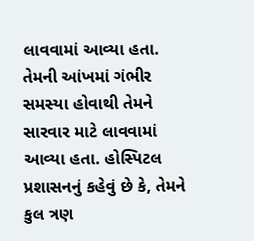લાવવામાં આવ્યા હતા. તેમની આંખમાં ગંભીર સમસ્યા હોવાથી તેમને સારવાર માટે લાવવામાં આવ્યા હતા. હોસ્પિટલ પ્રશાસનનું કહેવું છે કે, તેમને કુલ ત્રણ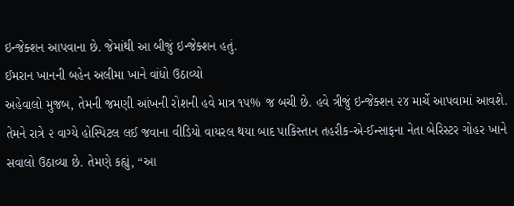ઇન્જેક્શન આપવાના છે. જેમાંથી આ બીજું ઇન્જેક્શન હતું.
ઈમરાન ખાનની બહેન અલીમા ખાને વાંધો ઉઠાવ્યો
અહેવાલો મુજબ, તેમની જમણી આંખની રોશની હવે માત્ર ૧૫% જ બચી છે. હવે ત્રીજું ઇન્જેક્શન ૨૪ માર્ચે આપવામાં આવશે. તેમને રાત્રે ૨ વાગ્યે હોસ્પિટલ લઈ જવાના વીડિયો વાયરલ થયા બાદ પાકિસ્તાન તહરીક-એ-ઈન્સાફના નેતા બેરિસ્ટર ગોહર ખાને સવાલો ઉઠાવ્યા છે. તેમણે કહ્યું, “આ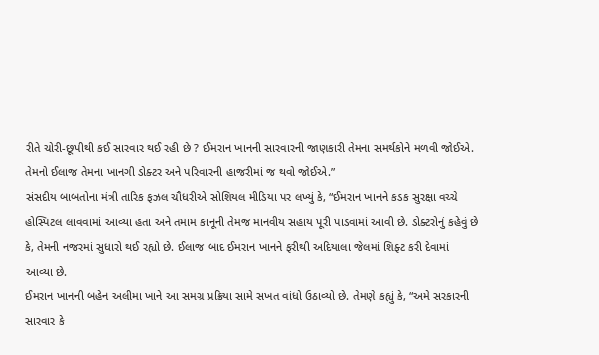રીતે ચોરી-છૂપીથી કઈ સારવાર થઈ રહી છે ? ઈમરાન ખાનની સારવારની જાણકારી તેમના સમર્થકોને મળવી જોઈએ. તેમનો ઈલાજ તેમના ખાનગી ડોક્ટર અને પરિવારની હાજરીમાં જ થવો જોઈએ.”
સંસદીય બાબતોના મંત્રી તારિક ફઝલ ચૌધરીએ સોશિયલ મીડિયા પર લખ્યું કે, “ઈમરાન ખાનને કડક સુરક્ષા વચ્ચે હોસ્પિટલ લાવવામાં આવ્યા હતા અને તમામ કાનૂની તેમજ માનવીય સહાય પૂરી પાડવામાં આવી છે. ડોક્ટરોનું કહેવું છે કે, તેમની નજરમાં સુધારો થઈ રહ્યો છે. ઈલાજ બાદ ઈમરાન ખાનને ફરીથી અદિયાલા જેલમાં શિફ્ટ કરી દેવામાં આવ્યા છે.
ઈમરાન ખાનની બહેન અલીમા ખાને આ સમગ્ર પ્રક્રિયા સામે સખત વાંધો ઉઠાવ્યો છે. તેમણે કહ્યું કે, “અમે સરકારની સારવાર કે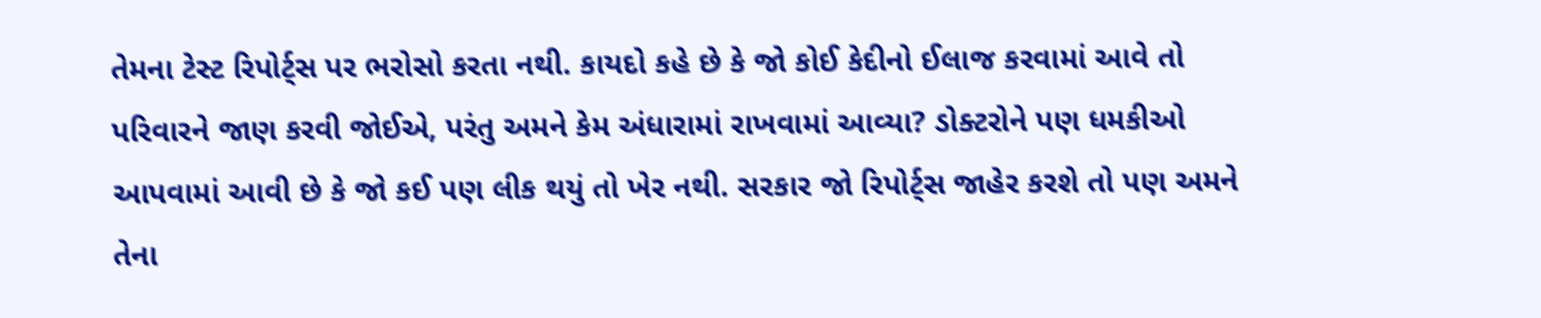તેમના ટેસ્ટ રિપોર્ટ્સ પર ભરોસો કરતા નથી. કાયદો કહે છે કે જો કોઈ કેદીનો ઈલાજ કરવામાં આવે તો પરિવારને જાણ કરવી જોઈએ, પરંતુ અમને કેમ અંધારામાં રાખવામાં આવ્યા? ડોક્ટરોને પણ ધમકીઓ આપવામાં આવી છે કે જો કઈ પણ લીક થયું તો ખેર નથી. સરકાર જો રિપોર્ટ્સ જાહેર કરશે તો પણ અમને તેના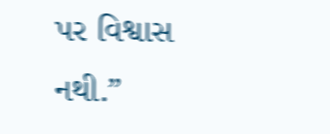પર વિશ્વાસ નથી.”